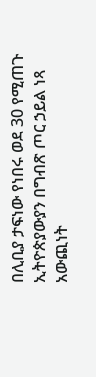በሊቢያ ታፍነው የነበሩ ወደ 30 የሚጠጉ ኢትዮጵያውያን በግብጽ ጦር ኃይል ነጻ አውጪነት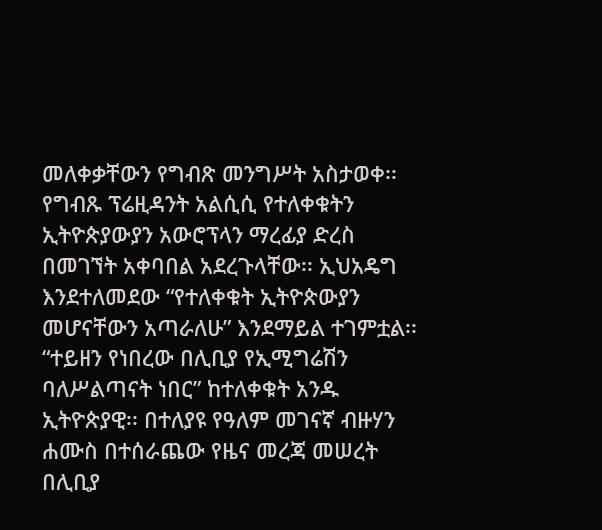መለቀቃቸውን የግብጽ መንግሥት አስታወቀ፡፡ የግብጹ ፕሬዚዳንት አልሲሲ የተለቀቁትን ኢትዮጵያውያን አውሮፕላን ማረፊያ ድረስ በመገኘት አቀባበል አደረጉላቸው፡፡ ኢህአዴግ እንደተለመደው “የተለቀቁት ኢትዮጵውያን መሆናቸውን አጣራለሁ” እንደማይል ተገምቷል፡፡ “ተይዘን የነበረው በሊቢያ የኢሚግሬሽን ባለሥልጣናት ነበር” ከተለቀቁት አንዱ ኢትዮጵያዊ፡፡ በተለያዩ የዓለም መገናኛ ብዙሃን ሐሙስ በተሰራጨው የዜና መረጃ መሠረት በሊቢያ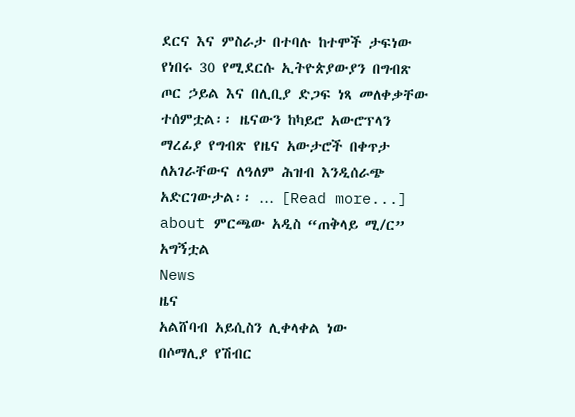ደርና እና ምስራታ በተባሉ ከተሞች ታፍነው የነበሩ 30 የሚደርሱ ኢትዮጵያውያን በግብጽ ጦር ኃይል እና በሊቢያ ድጋፍ ነጻ መለቀቃቸው ተሰምቷል፡፡ ዜናውን ከካይሮ አውሮፕላን ማረፊያ የግብጽ የዜና አውታሮች በቀጥታ ለአገራቸውና ለዓለም ሕዝብ እንዲሰራጭ አድርገውታል፡፡ … [Read more...] about ምርጫው አዲስ “ጠቅላይ ሚ/ር” አግኝቷል
News
ዜና
አልሸባብ አይሲስን ሊቀላቀል ነው
በሶማሊያ የሽብር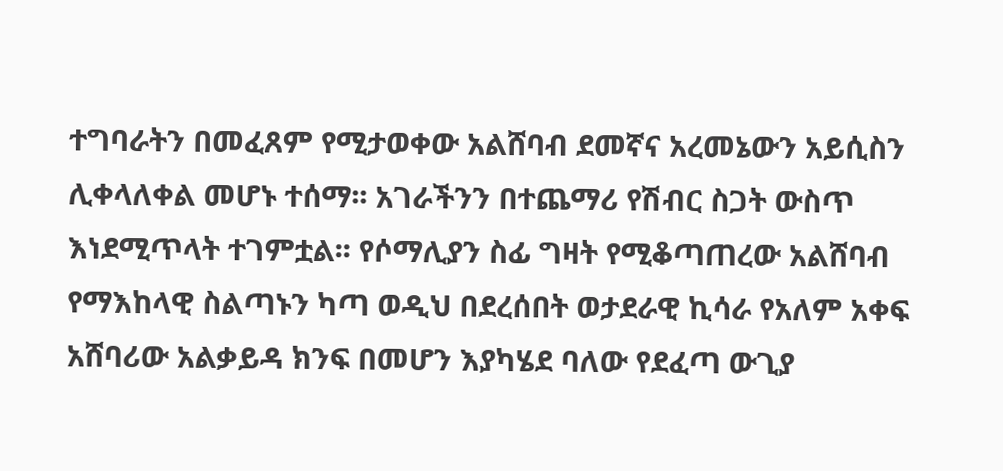ተግባራትን በመፈጸም የሚታወቀው አልሸባብ ደመኛና አረመኔውን አይሲስን ሊቀላለቀል መሆኑ ተሰማ፡፡ አገራችንን በተጨማሪ የሽብር ስጋት ውስጥ እነደሚጥላት ተገምቷል፡፡ የሶማሊያን ስፊ ግዛት የሚቆጣጠረው አልሸባብ የማእከላዊ ስልጣኑን ካጣ ወዲህ በደረሰበት ወታደራዊ ኪሳራ የአለም አቀፍ አሸባሪው አልቃይዳ ክንፍ በመሆን እያካሄደ ባለው የደፈጣ ውጊያ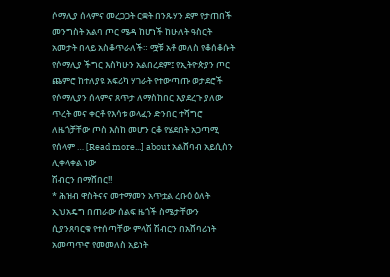ሶማሊያ ሰላምና መረጋጋት ርቋት በንጹሃን ደም የታጠበች መንግስት አልባ ጦር ሜዳ ከሆነች ከሁለት ዓስርት አመታት በላይ አስቆጥራለች። ሟቹ አቶ መለስ የቆሰቆሱት የሶማሊያ ችግር እስካሁን አልበረደም፤ የኢትዮጵያን ጦር ጨምሮ ከተለያዩ አፍሪካ ሃገራት የተውጣጡ ወታደሮች የሶማሊያን ሰላምና ጸጥታ ለማስከበር እያደረጉ ያለው ጥረት መና ቀርቶ የእሳቱ ወላፈን ድንበር ተሻግሮ ለዜጎቻቸው ጦስ እስከ መሆን ርቆ የሄደበት አጋጣሚ የሰላም … [Read more...] about አልሸባብ አይሲስን ሊቀላቀል ነው
ሽብርን በማሸበር!!
* ሕዝብ ዋስትናና መተማመን አጥቷል ረቡዕ ዕለት ኢህአዴግ በጠራው ሰልፍ ዜጎች ስሜታቸውን ሲያንጸባርቁ የተሰጣቸው ምላሽ ሽብርን በአሸባሪነት አመጣጥኖ የመመለስ አይነት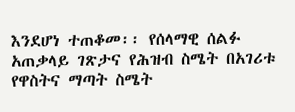እንደሆነ ተጠቆመ፡፡ የሰላማዊ ሰልፉ አጠቃላይ ገጽታና የሕዝብ ስሜት በአገሪቱ የዋስትና ማጣት ስሜት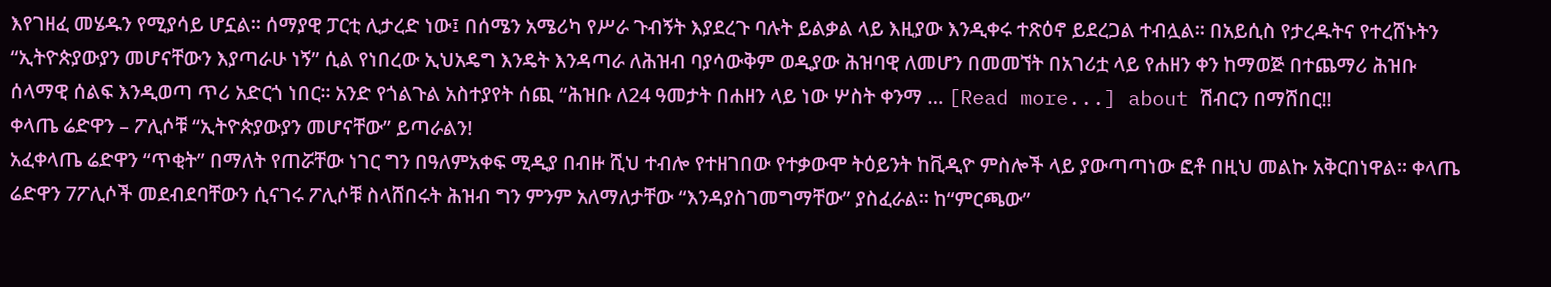እየገዘፈ መሄዱን የሚያሳይ ሆኗል፡፡ ሰማያዊ ፓርቲ ሊታረድ ነው፤ በሰሜን አሜሪካ የሥራ ጉብኝት እያደረጉ ባሉት ይልቃል ላይ እዚያው እንዲቀሩ ተጽዕኖ ይደረጋል ተብሏል፡፡ በአይሲስ የታረዱትና የተረሸኑትን “ኢትዮጵያውያን መሆናቸውን እያጣራሁ ነኝ” ሲል የነበረው ኢህአዴግ እንዴት እንዳጣራ ለሕዝብ ባያሳውቅም ወዲያው ሕዝባዊ ለመሆን በመመኘት በአገሪቷ ላይ የሐዘን ቀን ከማወጅ በተጨማሪ ሕዝቡ ሰላማዊ ሰልፍ እንዲወጣ ጥሪ አድርጎ ነበር፡፡ አንድ የጎልጉል አስተያየት ሰጪ “ሕዝቡ ለ24 ዓመታት በሐዘን ላይ ነው ሦስት ቀንማ … [Read more...] about ሽብርን በማሸበር!!
ቀላጤ ሬድዋን – ፖሊሶቹ “ኢትዮጵያውያን መሆናቸው” ይጣራልን!
አፈቀላጤ ሬድዋን “ጥቂት” በማለት የጠሯቸው ነገር ግን በዓለምአቀፍ ሚዲያ በብዙ ሺህ ተብሎ የተዘገበው የተቃውሞ ትዕይንት ከቪዲዮ ምስሎች ላይ ያውጣጣነው ፎቶ በዚህ መልኩ አቅርበነዋል፡፡ ቀላጤ ሬድዋን 7ፖሊሶች መደብደባቸውን ሲናገሩ ፖሊሶቹ ስላሸበሩት ሕዝብ ግን ምንም አለማለታቸው “እንዳያስገመግማቸው” ያስፈራል፡፡ ከ“ምርጫው”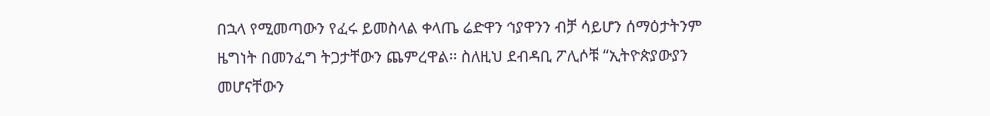በኋላ የሚመጣውን የፈሩ ይመስላል ቀላጤ ሬድዋን ኅያዋንን ብቻ ሳይሆን ሰማዕታትንም ዜግነት በመንፈግ ትጋታቸውን ጨምረዋል፡፡ ስለዚህ ደብዳቢ ፖሊሶቹ “ኢትዮጵያውያን መሆናቸውን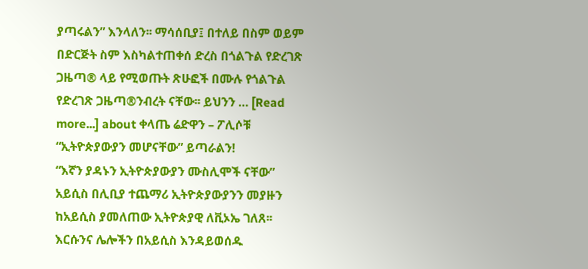ያጣሩልን” እንላለን፡፡ ማሳሰቢያ፤ በተለይ በስም ወይም በድርጅት ስም እስካልተጠቀሰ ድረስ በጎልጉል የድረገጽ ጋዜጣ® ላይ የሚወጡት ጽሁፎች በሙሉ የጎልጉል የድረገጽ ጋዜጣ®ንብረት ናቸው፡፡ ይህንን … [Read more...] about ቀላጤ ሬድዋን – ፖሊሶቹ “ኢትዮጵያውያን መሆናቸው” ይጣራልን!
“እኛን ያዳኑን ኢትዮጵያውያን ሙስሊሞች ናቸው”
አይሲስ በሊቢያ ተጨማሪ ኢትዮጵያውያንን መያዙን ከአይሲስ ያመለጠው ኢትዮጵያዊ ለቪኦኤ ገለጸ፡፡ እርሱንና ሌሎችን በአይሲስ እንዳይወሰዱ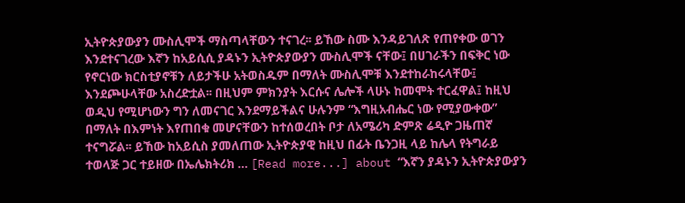ኢትዮጵያውያን ሙስሊሞች ማስጣላቸውን ተናገረ፡፡ ይኸው ስሙ እንዳይገለጽ የጠየቀው ወገን እንደተናገረው እኛን ከአይሲሲ ያዳኑን ኢትዮጵያውያን ሙስሊሞች ናቸው፤ በሀገራችን በፍቅር ነው የኖርነው ክርስቲያኖቹን ለይታችሁ አትወስዱም በማለት ሙስሊሞቹ እንደተከራከሩላቸው፤ እንደጮሁላቸው አስረድቷል፡፡ በዚህም ምክንያት እርሱና ሌሎች ላሁኑ ከመሞት ተርፈዋል፤ ከዚህ ወዲህ የሚሆነውን ግን ለመናገር እንደማይችልና ሁሉንም “እግዚአብሔር ነው የሚያውቀው” በማለት በእምነት እየጠበቁ መሆናቸውን ከተሰወረበት ቦታ ለአሜሪካ ድምጽ ሬዲዮ ጋዜጠኛ ተናግሯል፡፡ ይኸው ከአይሲስ ያመለጠው ኢትዮጵያዊ ከዚህ በፊት ቤንጋዚ ላይ ከሌላ የትግራይ ተወላጅ ጋር ተይዘው በኤሌክትሪክ … [Read more...] about “እኛን ያዳኑን ኢትዮጵያውያን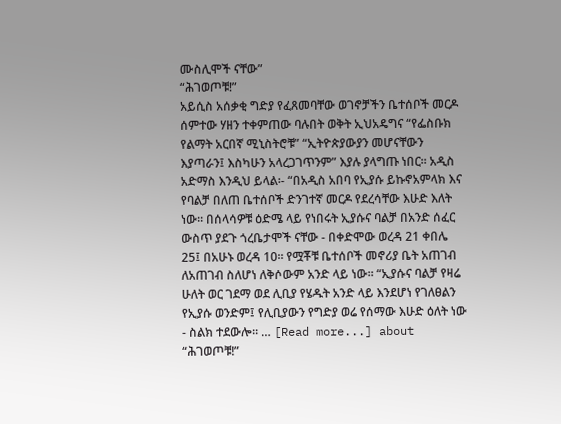ሙስሊሞች ናቸው”
“ሕገወጦቹ!”
አይሲስ አሰቃቂ ግድያ የፈጸመባቸው ወገኖቻችን ቤተሰቦች መርዶ ሰምተው ሃዘን ተቀምጠው ባሉበት ወቅት ኢህአዴግና “የፌስቡክ የልማት አርበኛ ሚኒስትሮቹ” “ኢትዮጵያውያን መሆናቸውን እያጣራን፤ እስካሁን አላረጋገጥንም” እያሉ ያላግጡ ነበር፡፡ አዲስ አድማስ እንዲህ ይላል፡- “በአዲስ አበባ የኢያሱ ይኩኖአምላክ እና የባልቻ በለጠ ቤተሰቦች ድንገተኛ መርዶ የደረሳቸው እሁድ እለት ነው። በሰላሳዎቹ ዕድሜ ላይ የነበሩት ኢያሱና ባልቻ በአንድ ሰፈር ውስጥ ያደጉ ጎረቤታሞች ናቸው - በቀድሞው ወረዳ 21 ቀበሌ 25፤ በአሁኑ ወረዳ 10። የሟቾቹ ቤተሰቦች መኖሪያ ቤት አጠገብ ለአጠገብ ስለሆነ ለቅሶውም አንድ ላይ ነው፡፡ “ኢያሱና ባልቻ የዛሬ ሁለት ወር ገደማ ወደ ሊቢያ የሄዱት አንድ ላይ እንደሆነ የገለፀልን የኢያሱ ወንድም፤ የሊቢያውን የግድያ ወሬ የሰማው እሁድ ዕለት ነው - ስልክ ተደውሎ። … [Read more...] about “ሕገወጦቹ!”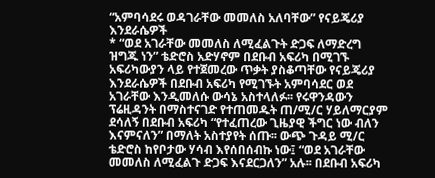“አምባሳደሩ ወዳገራቸው መመለስ አለባቸው” የናይጄሪያ እንደራሴዎች
* “ወደ አገራቸው መመለስ ለሚፈልጉት ድጋፍ ለማድረግ ዝግጁ ነን” ቴድሮስ አድሃኖም በደቡብ አፍሪካ በሚገኙ አፍሪካውያን ላይ የተጀመረው ጥቃት ያስቆጣቸው የናይጄሪያ እንደራሴዎች በደቡብ አፍሪካ የሚገኙት አምባሳደር ወደ አገራቸው እንዲመለሱ ውሳኔ አስተላለፉ፡፡ የሩዋንዳውን ፕሬዚዳንት በማስተናገድ የተጠመዱት ጠ/ሚ/ር ሃይለማርያም ደሳለኝ በደቡብ አፍሪካ “የተፈጠረው ጊዜያዊ ችግር ነው ብለን እናምናለን” በማለት አስተያየት ሰጡ፡፡ ውጭ ጉዳይ ሚ/ር ቴድሮስ ከየቦታው ሃሳብ እየሰበሰብኩ ነው፤ “ወደ አገራቸው መመለስ ለሚፈልጉ ድጋፍ እናደርጋለን” አሉ፡፡ በደቡብ አፍሪካ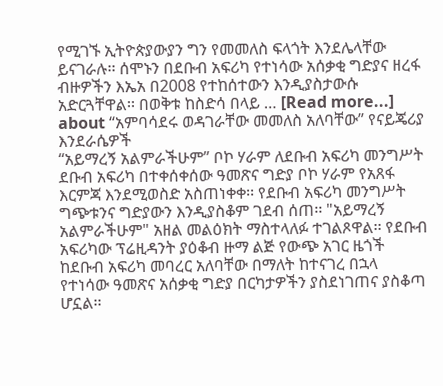የሚገኙ ኢትዮጵያውያን ግን የመመለስ ፍላጎት እንደሌላቸው ይናገራሉ፡፡ ሰሞኑን በደቡብ አፍሪካ የተነሳው አሰቃቂ ግድያና ዘረፋ ብዙዎችን እኤአ በ2008 የተከሰተውን እንዲያስታውሱ አድርጓቸዋል፡፡ በወቅቱ ከስድሳ በላይ … [Read more...] about “አምባሳደሩ ወዳገራቸው መመለስ አለባቸው” የናይጄሪያ እንደራሴዎች
“አይማረኝ አልምራችሁም” ቦኮ ሃራም ለደቡብ አፍሪካ መንግሥት
ደቡብ አፍሪካ በተቀሰቀሰው ዓመጽና ግድያ ቦኮ ሃራም የአጸፋ እርምጃ እንደሚወስድ አስጠነቀቀ፡፡ የደቡብ አፍሪካ መንግሥት ግጭቱንና ግድያውን እንዲያስቆም ገደብ ሰጠ፡፡ "አይማረኝ አልምራችሁም" አዘል መልዕክት ማስተላለፉ ተገልጾዋል፡፡ የደቡብ አፍሪካው ፕሬዚዳንት ያዕቆብ ዙማ ልጅ የውጭ አገር ዜጎች ከደቡብ አፍሪካ መባረር አለባቸው በማለት ከተናገረ በኋላ የተነሳው ዓመጽና አሰቃቂ ግድያ በርካታዎችን ያስደነገጠና ያስቆጣ ሆኗል፡፡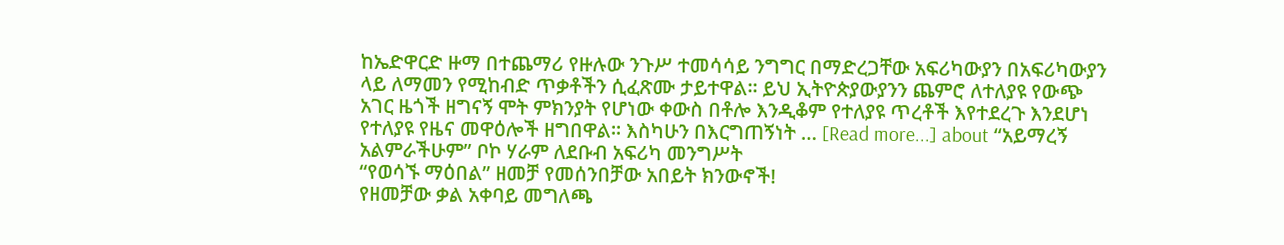ከኤድዋርድ ዙማ በተጨማሪ የዙሉው ንጉሥ ተመሳሳይ ንግግር በማድረጋቸው አፍሪካውያን በአፍሪካውያን ላይ ለማመን የሚከብድ ጥቃቶችን ሲፈጽሙ ታይተዋል፡፡ ይህ ኢትዮጵያውያንን ጨምሮ ለተለያዩ የውጭ አገር ዜጎች ዘግናኝ ሞት ምክንያት የሆነው ቀውስ በቶሎ እንዲቆም የተለያዩ ጥረቶች እየተደረጉ እንደሆነ የተለያዩ የዜና መዋዕሎች ዘግበዋል፡፡ እስካሁን በእርግጠኝነት … [Read more...] about “አይማረኝ አልምራችሁም” ቦኮ ሃራም ለደቡብ አፍሪካ መንግሥት
“የወሳኙ ማዕበል” ዘመቻ የመሰንበቻው አበይት ክንውኖች!
የዘመቻው ቃል አቀባይ መግለጫ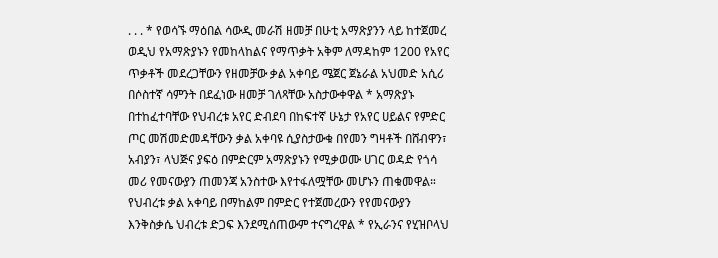. . . * የወሳኙ ማዕበል ሳውዲ መራሽ ዘመቻ በሁቲ አማጽያንን ላይ ከተጀመረ ወዲህ የአማጽያኑን የመከላከልና የማጥቃት አቅም ለማዳከም 1200 የአየር ጥቃቶች መደረጋቸውን የዘመቻው ቃል አቀባይ ሜጀር ጀኔራል አህመድ አሲሪ በሶስተኛ ሳምንት በደፈነው ዘመቻ ገለጻቸው አስታውቀዋል * አማጽያኑ በተከፈተባቸው የህብረቱ አየር ድብደባ በከፍተኛ ሁኔታ የአየር ሀይልና የምድር ጦር መሽመድመዳቸውን ቃል አቀባዩ ሲያስታውቁ በየመን ግዛቶች በሸብዋን፣ አብያን፣ ላህጅና ያፍዕ በምድርም አማጽያኑን የሚቃወሙ ሀገር ወዳድ የጎሳ መሪ የመናውያን ጠመንጃ አንስተው እየተፋለሟቸው መሆኑን ጠቁመዋል። የህብረቱ ቃል አቀባይ በማከልም በምድር የተጀመረውን የየመናውያን እንቅስቃሴ ህብረቱ ድጋፍ እንደሚሰጠውም ተናግረዋል * የኢራንና የሂዝቦላህ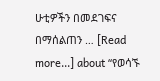ሁቲዎችን በመደገፍና በማሰልጠን … [Read more...] about “የወሳኙ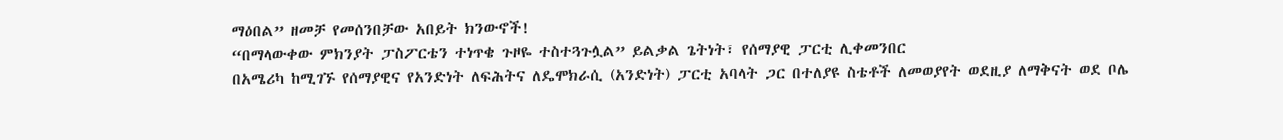ማዕበል” ዘመቻ የመሰንበቻው አበይት ክንውኖች!
“በማላውቀው ምክንያት ፓስፖርቴን ተነጥቄ ጉዞዬ ተስተጓጉሏል” ይልቃል ጌትነት፣ የሰማያዊ ፓርቲ ሊቀመንበር
በአሜሪካ ከሚገኙ የሰማያዊና የአንድነት ለፍሕትና ለዴሞክራሲ (አንድነት) ፓርቲ አባላት ጋር በተለያዩ ስቴቶች ለመወያየት ወደዚያ ለማቅናት ወደ ቦሌ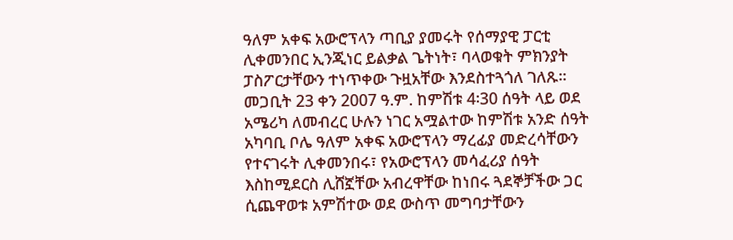ዓለም አቀፍ አውሮፕላን ጣቢያ ያመሩት የሰማያዊ ፓርቲ ሊቀመንበር ኢንጂነር ይልቃል ጌትነት፣ ባላወቁት ምክንያት ፓስፖርታቸውን ተነጥቀው ጉዟአቸው እንደስተጓጎለ ገለጹ፡፡ መጋቢት 23 ቀን 2007 ዓ.ም. ከምሽቱ 4፡30 ሰዓት ላይ ወደ አሜሪካ ለመብረር ሁሉን ነገር አሟልተው ከምሽቱ አንድ ሰዓት አካባቢ ቦሌ ዓለም አቀፍ አውሮፕላን ማረፊያ መድረሳቸውን የተናገሩት ሊቀመንበሩ፣ የአውሮፕላን መሳፈሪያ ሰዓት እስከሚደርስ ሊሸኟቸው አብረዋቸው ከነበሩ ጓደኞቻችው ጋር ሲጨዋወቱ አምሽተው ወደ ውስጥ መግባታቸውን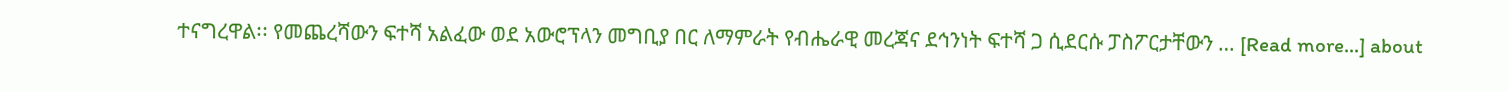ተናግረዋል፡፡ የመጨረሻውን ፍተሻ አልፈው ወደ አውሮፕላን መግቢያ በር ለማምራት የብሔራዊ መረጃና ደኅንነት ፍተሻ ጋ ሲደርሱ ፓስፖርታቸውን … [Read more...] about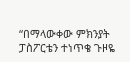“በማላውቀው ምክንያት ፓስፖርቴን ተነጥቄ ጉዞዬ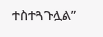ተስተጓጉሏል”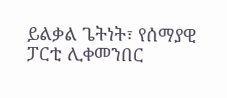ይልቃል ጌትነት፣ የሰማያዊ ፓርቲ ሊቀመንበር